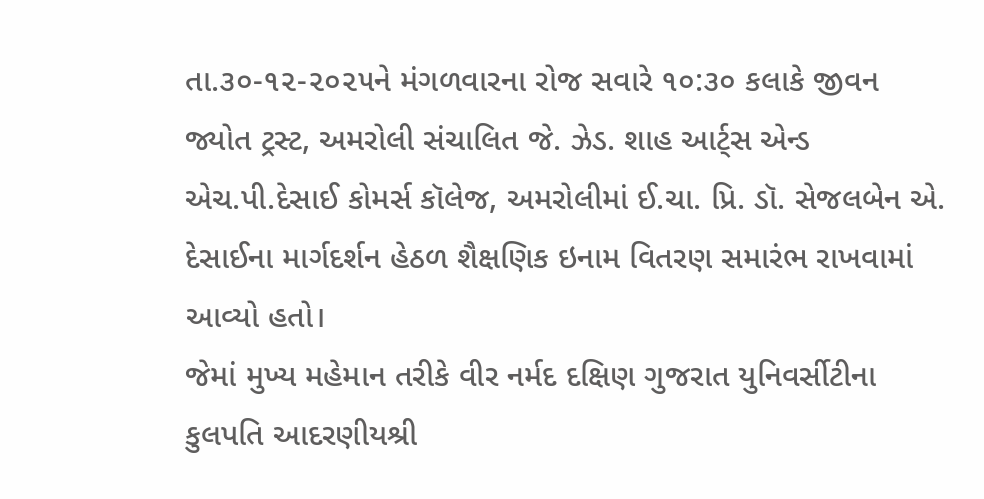તા.૩૦-૧૨-૨૦૨૫ને મંગળવારના રોજ સવારે ૧૦:૩૦ કલાકે જીવન જ્યોત ટ્રસ્ટ, અમરોલી સંચાલિત જે. ઝેડ. શાહ આર્ટ્સ એન્ડ એચ.પી.દેસાઈ કોમર્સ કૉલેજ, અમરોલીમાં ઈ.ચા. પ્રિ. ડૉ. સેજલબેન એ. દેસાઈના માર્ગદર્શન હેઠળ શૈક્ષણિક ઇનામ વિતરણ સમારંભ રાખવામાં આવ્યો હતો।
જેમાં મુખ્ય મહેમાન તરીકે વીર નર્મદ દક્ષિણ ગુજરાત યુનિવર્સીટીના કુલપતિ આદરણીયશ્રી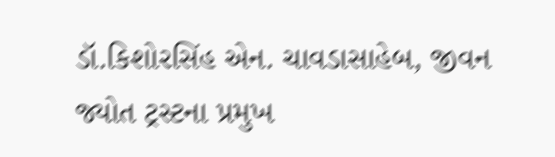ડૉ.કિશોરસિંહ એન. ચાવડાસાહેબ, જીવન જ્યોત ટ્રસ્ટના પ્રમુખ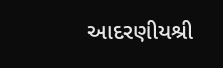આદરણીયશ્રી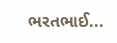ભરતભાઈ...